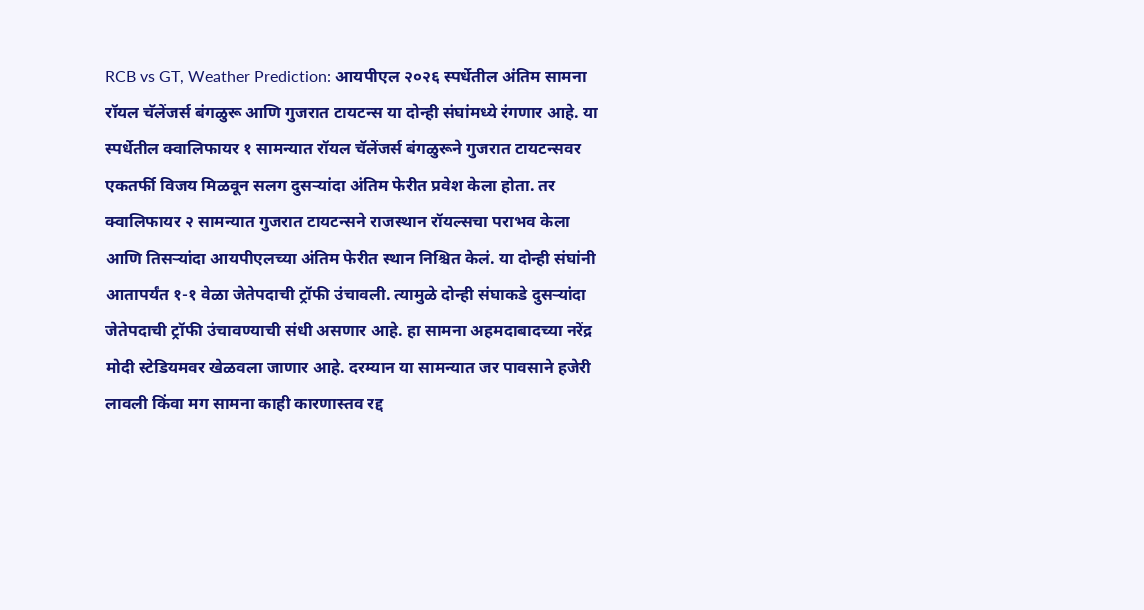RCB vs GT, Weather Prediction: आयपीएल २०२६ स्पर्धेतील अंतिम सामना रॉयल चॅलेंजर्स बंगळुरू आणि गुजरात टायटन्स या दोन्ही संघांमध्ये रंगणार आहे. या स्पर्धेतील क्वालिफायर १ सामन्यात रॉयल चॅलेंजर्स बंगळुरूने गुजरात टायटन्सवर एकतर्फी विजय मिळवून सलग दुसऱ्यांदा अंतिम फेरीत प्रवेश केला होता. तर क्वालिफायर २ सामन्यात गुजरात टायटन्सने राजस्थान रॉयल्सचा पराभव केला आणि तिसऱ्यांदा आयपीएलच्या अंतिम फेरीत स्थान निश्चित केलं. या दोन्ही संघांनी आतापर्यंत १-१ वेळा जेतेपदाची ट्रॉफी उंचावली. त्यामुळे दोन्ही संघाकडे दुसऱ्यांदा जेतेपदाची ट्रॉफी उंचावण्याची संधी असणार आहे. हा सामना अहमदाबादच्या नरेंद्र मोदी स्टेडियमवर खेळवला जाणार आहे. दरम्यान या सामन्यात जर पावसाने हजेरी लावली किंवा मग सामना काही कारणास्तव रद्द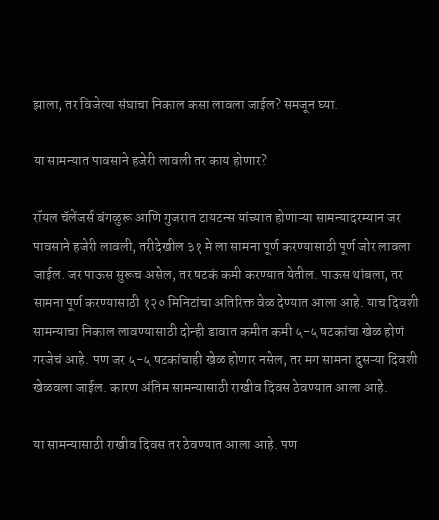झाला, तर विजेत्या संघाचा निकाल कसा लावला जाईल? समजून घ्या.

या सामन्यात पावसाने हजेरी लावली तर काय होणार?

रॉयल चॅलेंजर्स बंगळुरू आणि गुजरात टायटन्स यांच्यात होणाऱ्या सामन्यादरम्यान जर पावसाने हजेरी लावली, तरीदेखील ३१ मे ला सामना पूर्ण करण्यासाठी पूर्ण जोर लावला जाईल. जर पाऊस सुरूच असेल, तर षटकं कमी करण्यात येतील. पाऊस थांबला, तर सामना पूर्ण करण्यासाठी १२० मिनिटांचा अतिरिक्त वेळ देण्यात आला आहे. याच दिवशी सामन्याचा निकाल लावण्यासाठी दोन्ही डावात कमीत कमी ५-५ षटकांचा खेळ होणं गरजेचं आहे. पण जर ५-५ षटकांचाही खेळ होणार नसेल, तर मग सामना दुसऱ्या दिवशी खेळवला जाईल. कारण अंतिम सामन्यासाठी राखीव दिवस ठेवण्यात आला आहे.

या सामन्यासाठी राखीव दिवस तर ठेवण्यात आला आहे. पण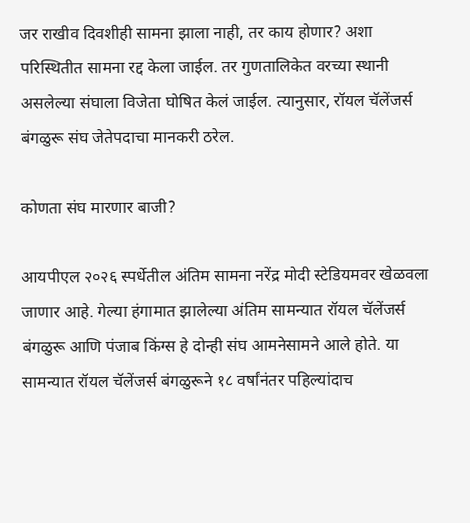जर राखीव दिवशीही सामना झाला नाही, तर काय होणार? अशा परिस्थितीत सामना रद्द केला जाईल. तर गुणतालिकेत वरच्या स्थानी असलेल्या संघाला विजेता घोषित केलं जाईल. त्यानुसार, रॉयल चॅलेंजर्स बंगळुरू संघ जेतेपदाचा मानकरी ठरेल.

कोणता संघ मारणार बाजी?

आयपीएल २०२६ स्पर्धेतील अंतिम सामना नरेंद्र मोदी स्टेडियमवर खेळवला जाणार आहे. गेल्या हंगामात झालेल्या अंतिम सामन्यात रॉयल चॅलेंजर्स बंगळुरू आणि पंजाब किंग्स हे दोन्ही संघ आमनेसामने आले होते. या सामन्यात रॉयल चॅलेंजर्स बंगळुरूने १८ वर्षांनंतर पहिल्यांदाच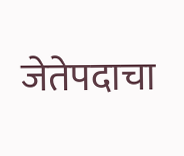जेतेपदाचा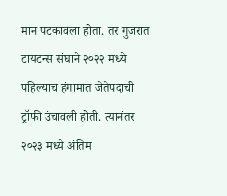मान पटकावला होता. तर गुजरात टायटन्स संघाने २०२२ मध्ये पहिल्याच हंगामात जेतेपदाची ट्रॉफी उंचावली होती. त्यानंतर २०२३ मध्ये अंतिम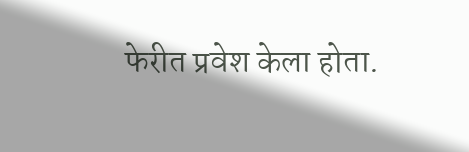फेरीत प्रवेश केला होता.